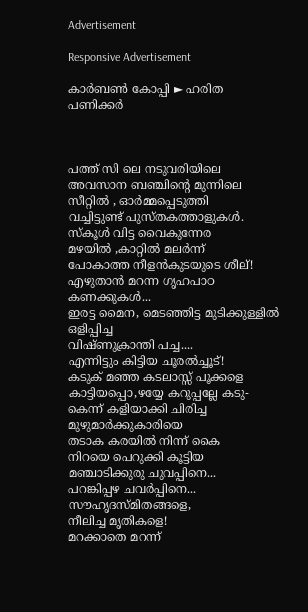Advertisement

Responsive Advertisement

കാര്‍ബണ്‍ കോപ്പി ► ഹരിത പണിക്കര്‍



പത്ത് സി ലെ നടുവരിയിലെ
അവസാന ബഞ്ചിന്റെ മുന്നിലെ
സീറ്റില്‍ , ഓര്‍മ്മപ്പെടുത്തി
വച്ചിട്ടുണ്ട് പുസ്തകത്താളുകള്‍.
സ്‌കൂള്‍ വിട്ട വൈകുന്നേര
മഴയില്‍ ,കാറ്റില്‍ മലര്‍ന്ന്
പോകാത്ത നീളന്‍കുടയുടെ ശീല്!
എഴുതാന്‍ മറന്ന ഗൃഹപാഠ
കണക്കുകള്‍...
ഇരട്ട മൈന, മെടഞ്ഞിട്ട മുടിക്കുള്ളില്‍ ഒളിപ്പിച്ച
വിഷ്ണുക്രാന്തി പച്ച....
എന്നിട്ടും കിട്ടിയ ചൂരല്‍ച്ചൂട്!
കടുക് മഞ്ഞ കടലാസ്സ് പൂക്കളെ
കാട്ടിയപ്പൊ,ഴയ്യേ കറുപ്പല്ലേ കടു-
കെന്ന് കളിയാക്കി ചിരിച്ച മുഴുമാര്‍ക്കുകാരിയെ
തടാക കരയില്‍ നിന്ന് കൈ
നിറയെ പെറുക്കി കൂട്ടിയ
മഞ്ചാടിക്കുരു ചുവപ്പിനെ...
പറങ്കിപ്പഴ ചവര്‍പ്പിനെ...
സൗഹൃദസ്മിതങ്ങളെ,
നീലിച്ച മൃതികളെ!
മറക്കാതെ മറന്ന്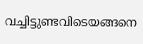വച്ചിട്ടുണ്ടവിടെയങ്ങനെ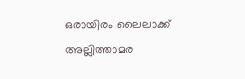ഒരായിരം ലൈലാക്ക് അല്ലിത്താമര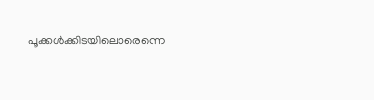പൂക്കള്‍ക്കിടയിലൊരെന്നെ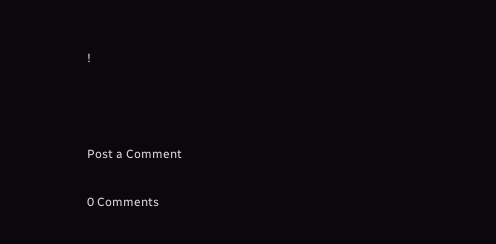!



Post a Comment

0 Comments